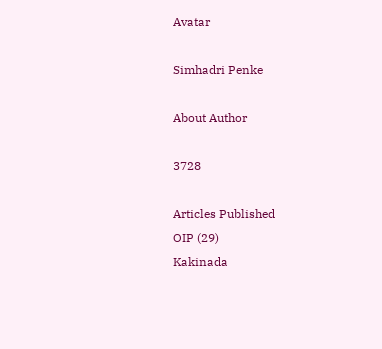Avatar

Simhadri Penke

About Author

3728

Articles Published
OIP (29)
Kakinada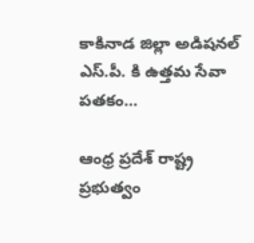కాకినాడ జిల్లా అడిషనల్ ఎస్.పీ. కి ఉత్తమ సేవా పతకం…

ఆంధ్ర ప్రదేశ్ రాష్ట్ర ప్రభుత్వం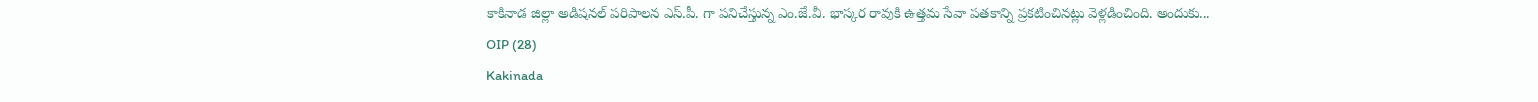కాకినాడ జిల్లా అడిషనల్ పరిపాలన ఎస్.పీ. గా పనిచేస్తున్న ఎం.జే.వీ. భాస్కర రావుకి ఉత్తమ సేవా పతకాన్ని ప్రకటించినట్లు వెళ్లడించింది. అందుకు...
OIP (28)
Kakinada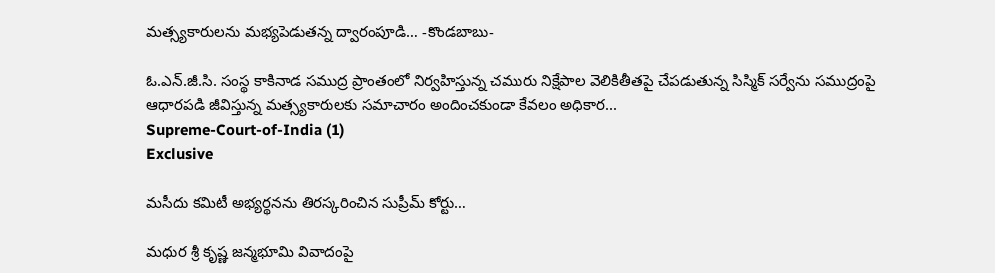మత్స్యకారులను మభ్యపెడుతన్న ద్వారంపూడి… -కొండబాబు-

ఓ.ఎన్.జీ.సి. సంస్థ కాకినాడ సముద్ర ప్రాంతంలో నిర్వహిస్తున్న చమురు నిక్షేపాల వెలికితీతపై చేపడుతున్న సిస్మిక్ సర్వేను సముద్రంపై ఆధారపడి జీవిస్తున్న మత్స్యకారులకు సమాచారం అందించకుండా కేవలం అధికార...
Supreme-Court-of-India (1)
Exclusive

మసీదు కమిటీ అభ్యర్థనను తిరస్కరించిన సుప్రీమ్ కోర్టు…

మధుర శ్రీ కృష్ణ జన్మభూమి వివాదంపై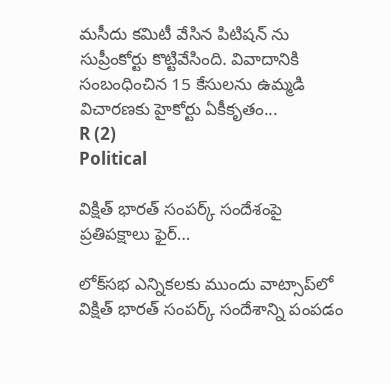మసీదు కమిటీ వేసిన పిటిషన్‌ ను సుప్రీంకోర్టు కొట్టివేసింది. వివాదానికి సంబంధించిన 15 కేసులను ఉమ్మడి విచారణకు హైకోర్టు ఏకీకృతం...
R (2)
Political

విక్షిత్ భారత్ సంపర్క్ సందేశంపై ప్రతిపక్షాలు ఫైర్…

లోక్‌సభ ఎన్నికలకు ముందు వాట్సాప్‌లో విక్షిత్ భారత్ సంపర్క్ సందేశాన్ని పంపడం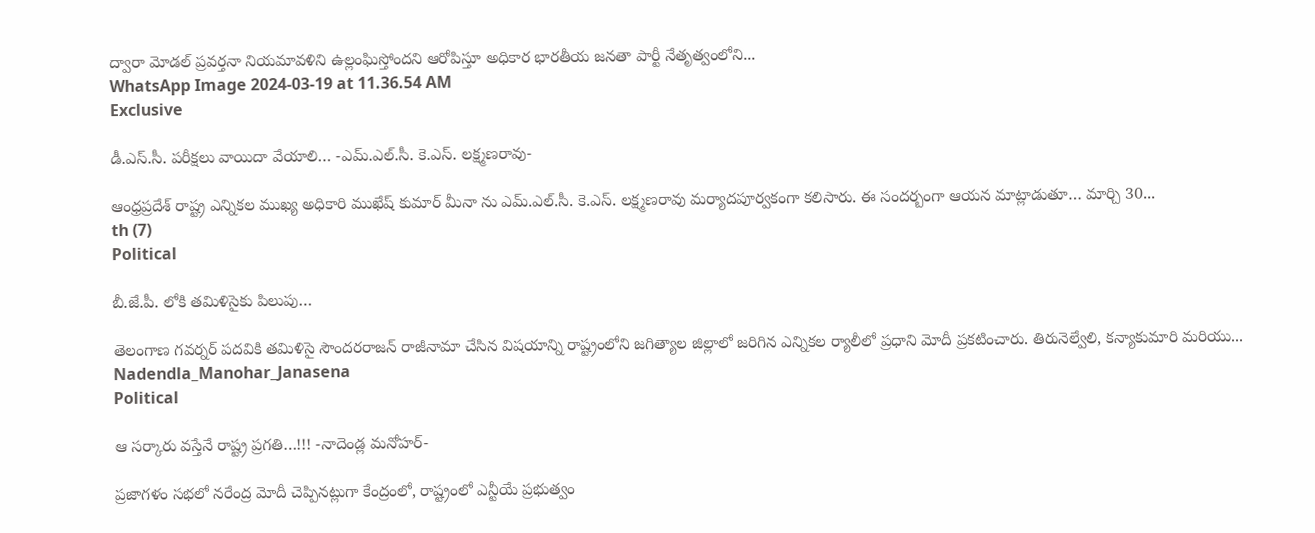ద్వారా మోడల్ ప్రవర్తనా నియమావళిని ఉల్లంఘిస్తోందని ఆరోపిస్తూ అధికార భారతీయ జనతా పార్టీ నేతృత్వంలోని...
WhatsApp Image 2024-03-19 at 11.36.54 AM
Exclusive

డీ.ఎస్.సీ. పరీక్షలు వాయిదా వేయాలి… -ఎమ్.ఎల్.సీ. కె.ఎస్. లక్ష్మణరావు-

ఆంధ్రప్రదేశ్ రాష్ట్ర ఎన్నికల ముఖ్య అధికారి ముఖేష్ కుమార్ మీనా ను ఎమ్.ఎల్.సీ. కె.ఎస్. లక్ష్మణరావు మర్యాదపూర్వకంగా కలిసారు. ఈ సందర్బంగా ఆయన మాట్లాడుతూ… మార్చి 30...
th (7)
Political

బీ.జే.పీ. లోకి తమిళిసైకు పిలుపు…

తెలంగాణ గవర్నర్ పదవికి తమిళిసై సౌందరరాజన్ రాజీనామా చేసిన విషయాన్ని రాష్ట్రంలోని జగిత్యాల జిల్లాలో జరిగిన ఎన్నికల ర్యాలీలో ప్రధాని మోదీ ప్రకటించారు. తిరునెల్వేలి, కన్యాకుమారి మరియు...
Nadendla_Manohar_Janasena
Political

ఆ సర్కారు వస్తేనే రాష్ట్ర ప్రగతి…!!! -నాదెండ్ల మనోహర్-

ప్రజాగళం సభలో నరేంద్ర మోదీ చెప్పినట్లుగా కేంద్రంలో, రాష్ట్రంలో ఎన్టీయే ప్రభుత్వం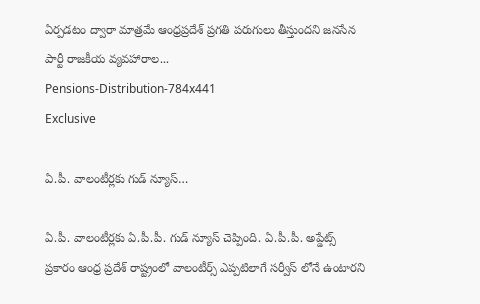ఏర్పడటం ద్వారా మాత్రమే ఆంధ్రప్రదేశ్ ప్రగతి పరుగులు తీస్తుందని జనసేన పార్టీ రాజకీయ వ్యవహారాల...
Pensions-Distribution-784x441
Exclusive

ఏ.పీ. వాలంటీర్లకు గుడ్ న్యూస్…

ఏ.పీ. వాలంటీర్లకు ఏ.పీ.పీ. గుడ్ న్యూస్ చెప్పింది. ఏ.పీ.పీ. అప్డేట్స్ ప్రకారం ఆంధ్ర ప్రదేశ్ రాష్ట్రంలో వాలంటీర్స్ ఎప్పటిలాగే సర్వీస్ లోనే ఉంటారని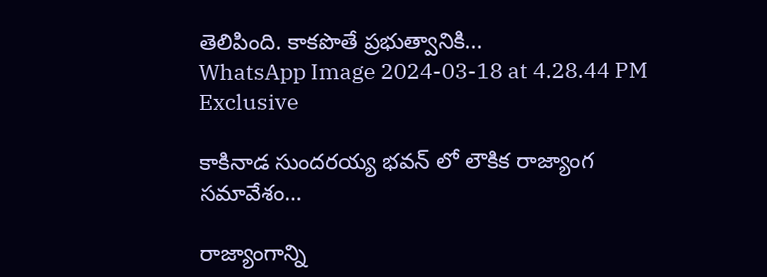తెలిపింది. కాకపొతే ప్రభుత్వానికి...
WhatsApp Image 2024-03-18 at 4.28.44 PM
Exclusive

కాకినాడ సుందరయ్య భవన్ లో లౌకిక రాజ్యాంగ సమావేశం…

రాజ్యాంగాన్ని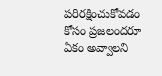పరిరక్షించుకోవడం కోసం ప్రజలందరూ ఏకం అవ్వాలని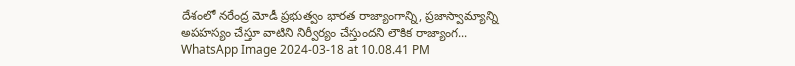దేశంలో నరేంద్ర మోడీ ప్రభుత్వం భారత రాజ్యాంగాన్ని, ప్రజాస్వామ్యాన్ని అపహస్యం చేస్తూ వాటిని నిర్వీర్యం చేస్తుందని లౌకిక రాజ్యాంగ...
WhatsApp Image 2024-03-18 at 10.08.41 PM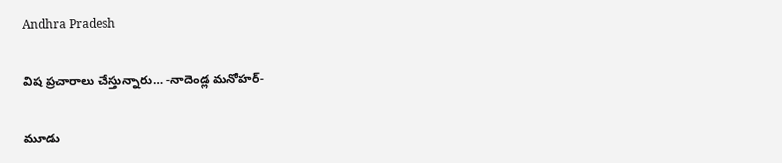Andhra Pradesh

విష ప్రచారాలు చేస్తున్నారు… -నాదెండ్ల మనోహర్-

మూడు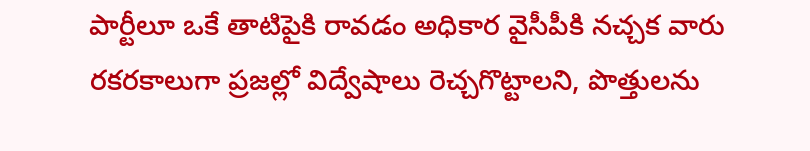పార్టీలూ ఒకే తాటిపైకి రావడం అధికార వైసీపీకి నచ్చక వారు రకరకాలుగా ప్రజల్లో విద్వేషాలు రెచ్చగొట్టాలని, పొత్తులను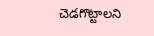చెడగొట్టాలని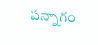పన్నాగం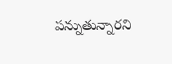పన్నుతున్నారని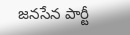జనసేన పార్టీ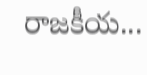రాజకీయ...